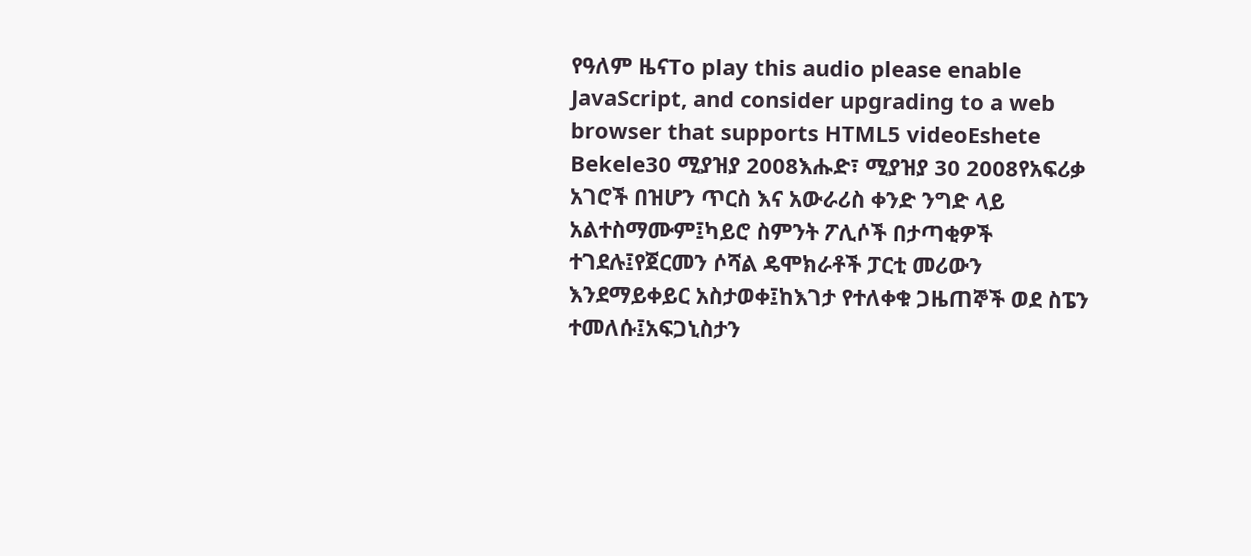የዓለም ዜናTo play this audio please enable JavaScript, and consider upgrading to a web browser that supports HTML5 videoEshete Bekele30 ሚያዝያ 2008እሑድ፣ ሚያዝያ 30 2008የአፍሪቃ አገሮች በዝሆን ጥርስ እና አውራሪስ ቀንድ ንግድ ላይ አልተስማሙም፤ካይሮ ስምንት ፖሊሶች በታጣቂዎች ተገደሉ፤የጀርመን ሶሻል ዴሞክራቶች ፓርቲ መሪውን እንደማይቀይር አስታወቀ፤ከእገታ የተለቀቁ ጋዜጠኞች ወደ ስፔን ተመለሱ፤አፍጋኒስታን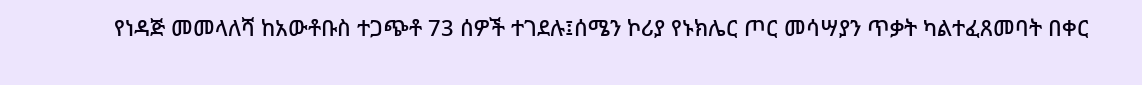የነዳጅ መመላለሻ ከአውቶቡስ ተጋጭቶ 73 ሰዎች ተገደሉ፤ሰሜን ኮሪያ የኑክሌር ጦር መሳሣያን ጥቃት ካልተፈጸመባት በቀር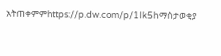አትጠቀምምhttps://p.dw.com/p/1Ik5hማስታወቂያ